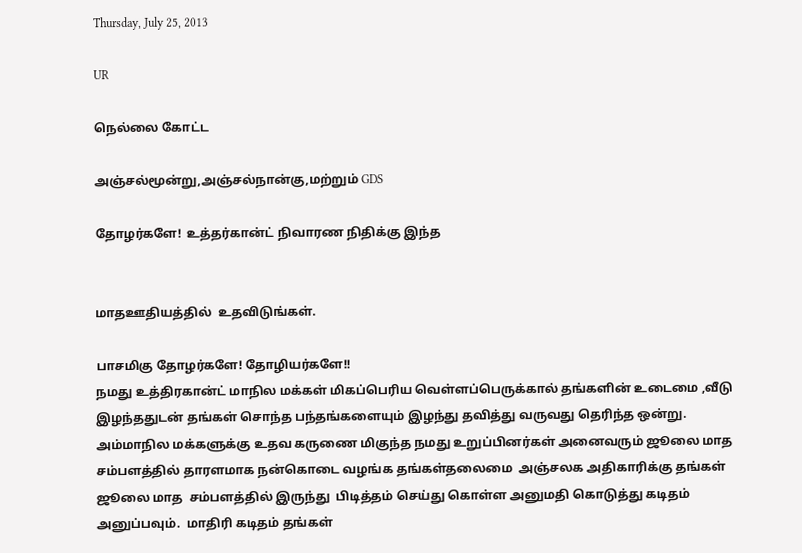Thursday, July 25, 2013

UR

நெல்லை கோட்ட

அஞ்சல்மூன்று,அஞ்சல்நான்கு,மற்றும் GDS

தோழர்களே!  உத்தர்கான்ட் நிவாரண நிதிக்கு இந்த


மாதஊதியத்தில்  உதவிடுங்கள்.

பாசமிகு தோழர்களே! தோழியர்களே!!
நமது உத்திரகான்ட் மாநில மக்கள் மிகப்பெரிய வெள்ளப்பெருக்கால் தங்களின் உடைமை ,வீடு இழந்ததுடன் தங்கள் சொந்த பந்தங்களையும் இழந்து தவித்து வருவது தெரிந்த ஒன்று. அம்மாநில மக்களுக்கு உதவ கருணை மிகுந்த நமது உறுப்பினர்கள் அனைவரும் ஜூலை மாத சம்பளத்தில் தாரளமாக நன்கொடை வழங்க தங்கள்தலைமை  அஞ்சலக அதிகாரிக்கு தங்கள்  ஜூலை மாத  சம்பளத்தில் இருந்து  பிடித்தம் செய்து கொள்ள அனுமதி கொடுத்து கடிதம் அனுப்பவும்.  மாதிரி கடிதம் தங்கள்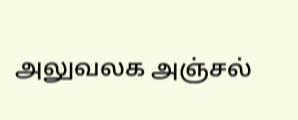அலுவலக அஞ்சல்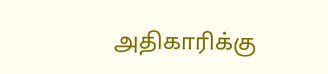அதிகாரிக்கு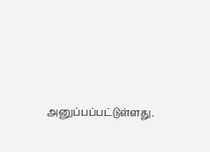அனுப்பப்பட்டுள்ளது.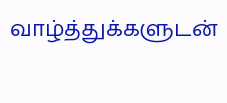வாழ்த்துக்களுடன்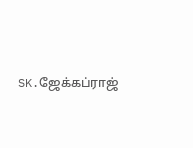SK.ஜேக்கப்ராஜ்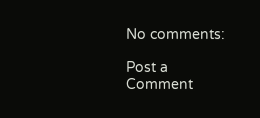No comments:

Post a Comment